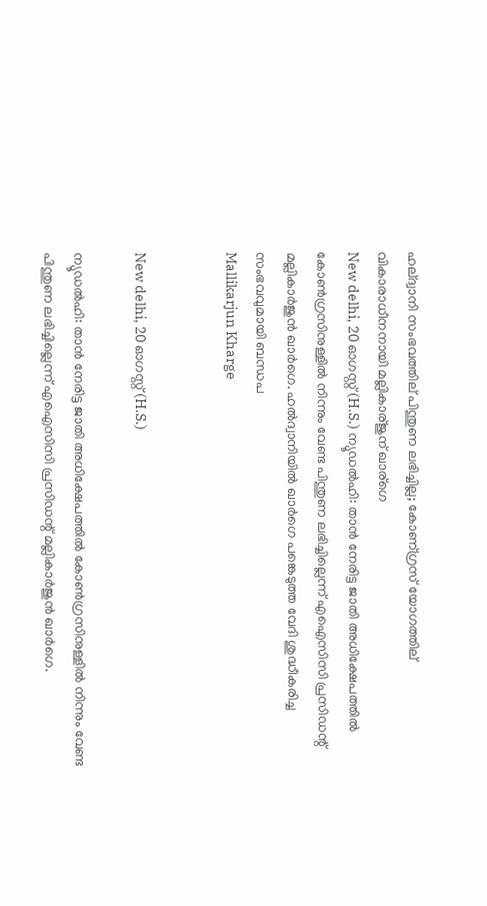ഹല്ദ്വാനി സംഭവത്തില് പിന്തുണ ലഭിച്ചില്ല; കോണ്ഗ്രസ് യോഗത്തില് വികാരാധീനനായി മല്ലികാര്ജുന് ഖാര്ഗെ
New delhi, 20 ഓഗസ്റ്റ് (H.S.) ന്യൂഡല്‍ഹി: താന്‍ നേരിട്ട ജാതി അധിക്ഷേപത്തില്‍ കോണ്‍ഗ്രസിനുള്ളില്‍ നിന്നും വേണ്ട പിന്തുണ ലഭിച്ചില്ലെന്ന് എഐസിസി പ്രസിഡന്റ് മല്ലികാര്‍ജുന്‍ ഖാര്‍ഗെ. ഹല്‍ദ്വാനിയില്‍ ഖാര്‍ഗെ പങ്കെടുത്ത വേദി ശുദ്ധീകരിച്ച സംഭവവുമായി ബന്ധപ
Mallikarjun Kharge


New delhi, 20 ഓഗസ്റ്റ് (H.S.)

ന്യൂഡല്‍ഹി: താന്‍ നേരിട്ട ജാതി അധിക്ഷേപത്തില്‍ കോണ്‍ഗ്രസിനുള്ളില്‍ നിന്നും വേണ്ട പിന്തുണ ലഭിച്ചില്ലെന്ന് എഐസിസി പ്രസിഡന്റ് മല്ലികാര്‍ജുന്‍ ഖാര്‍ഗെ.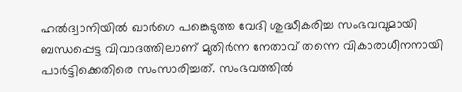ഹല്‍ദ്വാനിയില്‍ ഖാര്‍ഗെ പങ്കെടുത്ത വേദി ശുദ്ധീകരിച്ച സംഭവവുമായി ബന്ധപ്പെട്ട വിവാദത്തിലാണ് മുതിര്‍ന്ന നേതാവ് തന്നെ വികാരാധീനനായി പാര്‍ട്ടിക്കെതിരെ സംസാരിച്ചത്. സംഭവത്തില്‍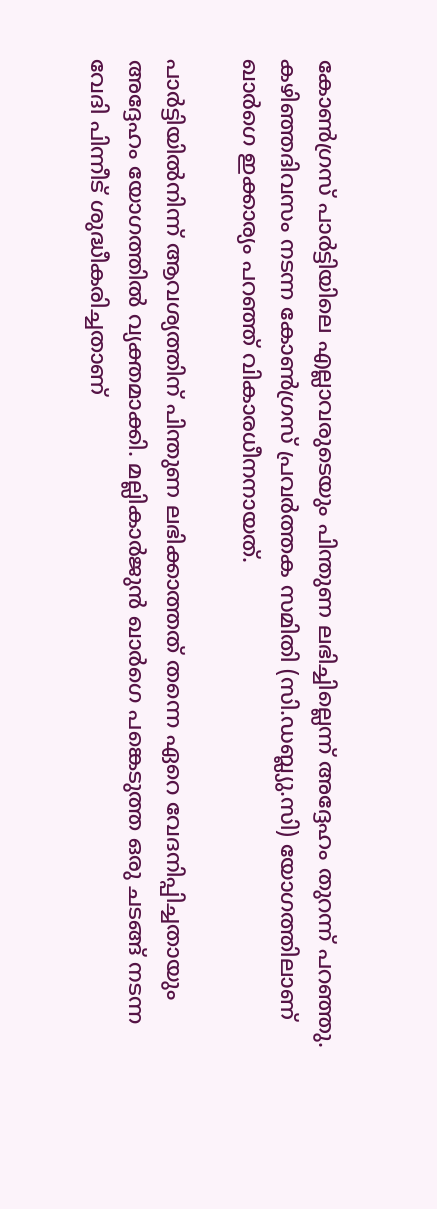കോണ്‍ഗ്രസ് പാര്‍ട്ടിയിലെ എല്ലാവരുടെയും പിന്തുണ ലഭിച്ചില്ലെന്ന് അദ്ദേഹം തുറന്ന് പറഞ്ഞു. കഴിഞ്ഞദിവസം നടന്ന കോണ്‍ഗ്രസ് പ്രവര്‍ത്തക സമിതി (സി.ഡബ്ല്യു.സി) യോഗത്തിലാണ് ഖാര്‍ഗെ ഇക്കാര്യം പറഞ്ഞ് വികാരധീനനായത്.

പാര്‍ട്ടിയില്‍നിന്ന് ആവശ്യത്തിന് പിന്തുണ ലഭിക്കാത്തത് തന്നെ ഏറെ വേദനിപ്പിച്ചതായും അദ്ദേഹം യോഗത്തില്‍ വ്യക്തമാക്കി. മല്ലികാര്‍ജുന്‍ ഖാര്‍ഗെ പങ്കെടുത്ത ഒരു ചടങ്ങ് നടന്ന വേദി പിന്നീട് ശുദ്ധീകരിച്ചതാണ്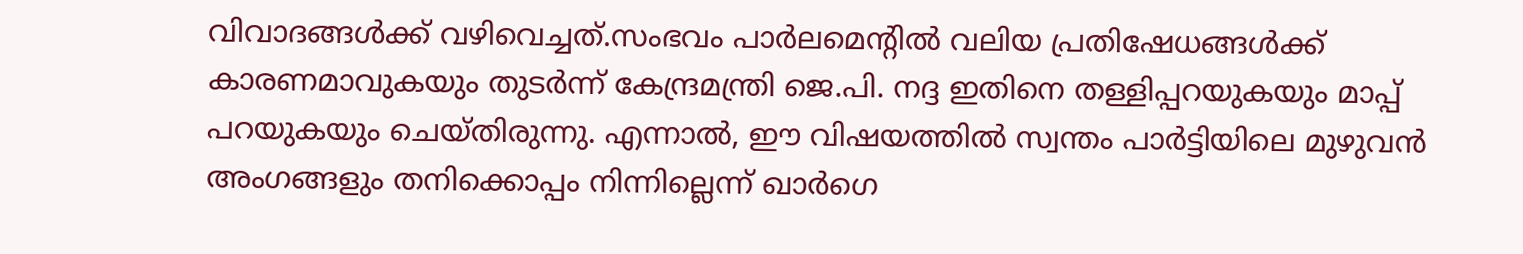വിവാദങ്ങള്‍ക്ക് വഴിവെച്ചത്.സംഭവം പാര്‍ലമെന്റില്‍ വലിയ പ്രതിഷേധങ്ങള്‍ക്ക് കാരണമാവുകയും തുടര്‍ന്ന് കേന്ദ്രമന്ത്രി ജെ.പി. നദ്ദ ഇതിനെ തള്ളിപ്പറയുകയും മാപ്പ് പറയുകയും ചെയ്തിരുന്നു. എന്നാല്‍, ഈ വിഷയത്തില്‍ സ്വന്തം പാര്‍ട്ടിയിലെ മുഴുവന്‍ അംഗങ്ങളും തനിക്കൊപ്പം നിന്നില്ലെന്ന് ഖാര്‍ഗെ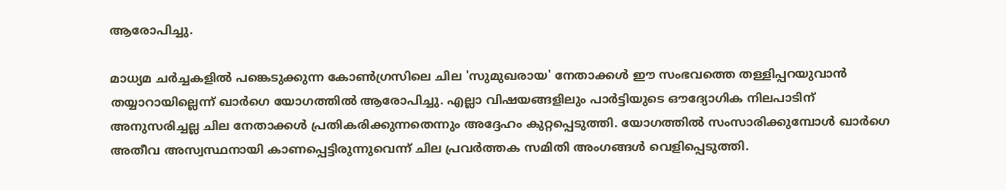ആരോപിച്ചു.

മാധ്യമ ചര്‍ച്ചകളില്‍ പങ്കെടുക്കുന്ന കോണ്‍ഗ്രസിലെ ചില 'സുമുഖരായ' നേതാക്കള്‍ ഈ സംഭവത്തെ തള്ളിപ്പറയുവാന്‍ തയ്യാറായില്ലെന്ന് ഖാര്‍ഗെ യോഗത്തില്‍ ആരോപിച്ചു. എല്ലാ വിഷയങ്ങളിലും പാര്‍ട്ടിയുടെ ഔദ്യോഗിക നിലപാടിന് അനുസരിച്ചല്ല ചില നേതാക്കള്‍ പ്രതികരിക്കുന്നതെന്നും അദ്ദേഹം കുറ്റപ്പെടുത്തി. യോഗത്തില്‍ സംസാരിക്കുമ്പോള്‍ ഖാര്‍ഗെ അതീവ അസ്വസ്ഥനായി കാണപ്പെട്ടിരുന്നുവെന്ന് ചില പ്രവര്‍ത്തക സമിതി അംഗങ്ങള്‍ വെളിപ്പെടുത്തി.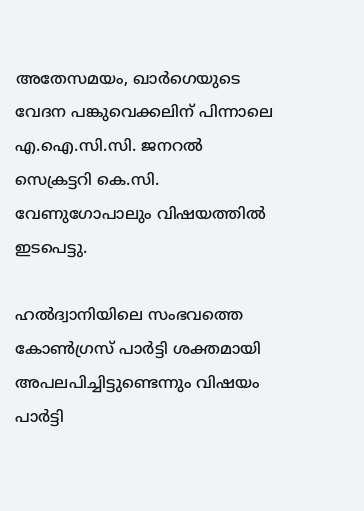അതേസമയം, ഖാര്‍ഗെയുടെ വേദന പങ്കുവെക്കലിന് പിന്നാലെ എ.ഐ.സി.സി. ജനറല്‍ സെക്രട്ടറി കെ.സി. വേണുഗോപാലും വിഷയത്തില്‍ ഇടപെട്ടു.

ഹല്‍ദ്വാനിയിലെ സംഭവത്തെ കോണ്‍ഗ്രസ് പാര്‍ട്ടി ശക്തമായി അപലപിച്ചിട്ടുണ്ടെന്നും വിഷയം പാര്‍ട്ടി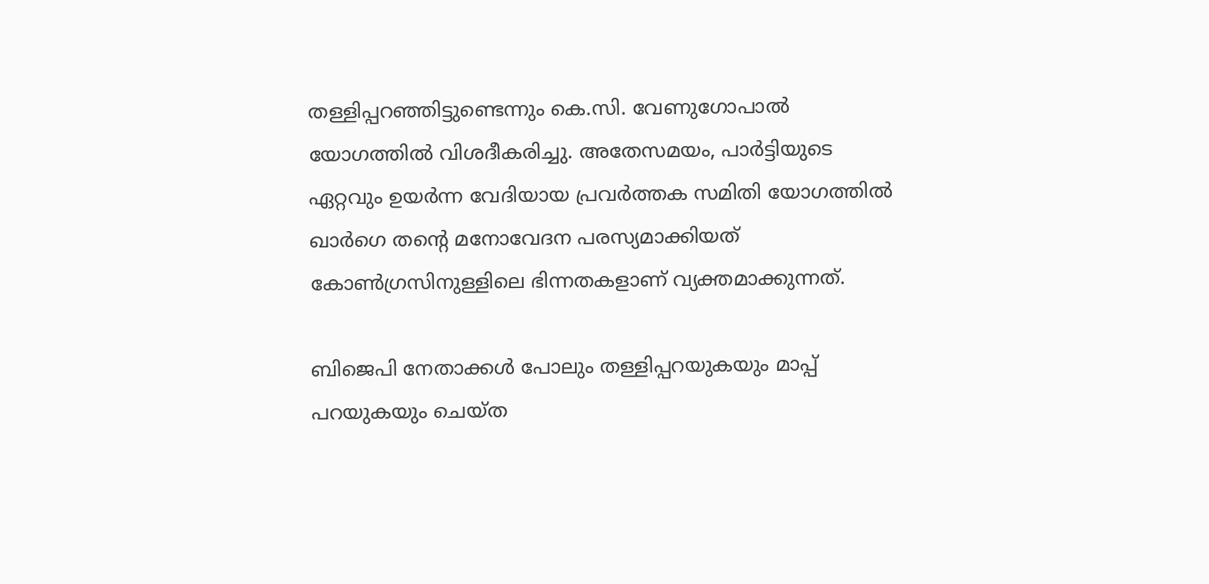തള്ളിപ്പറഞ്ഞിട്ടുണ്ടെന്നും കെ.സി. വേണുഗോപാല്‍ യോഗത്തില്‍ വിശദീകരിച്ചു. അതേസമയം, പാര്‍ട്ടിയുടെ ഏറ്റവും ഉയര്‍ന്ന വേദിയായ പ്രവര്‍ത്തക സമിതി യോഗത്തില്‍ ഖാര്‍ഗെ തന്റെ മനോവേദന പരസ്യമാക്കിയത് കോണ്‍ഗ്രസിനുള്ളിലെ ഭിന്നതകളാണ് വ്യക്തമാക്കുന്നത്.

ബിജെപി നേതാക്കള്‍ പോലും തള്ളിപ്പറയുകയും മാപ്പ് പറയുകയും ചെയ്ത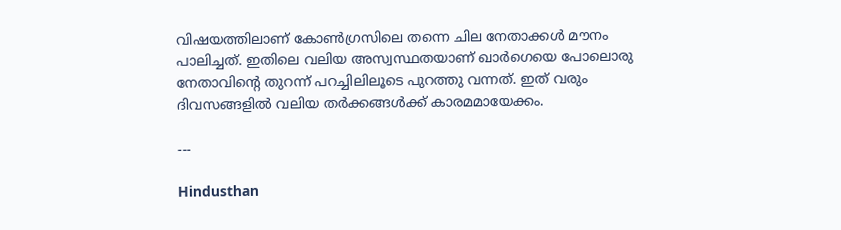വിഷയത്തിലാണ് കോണ്‍ഗ്രസിലെ തന്നെ ചില നേതാക്കള്‍ മൗനം പാലിച്ചത്. ഇതിലെ വലിയ അസ്വസ്ഥതയാണ് ഖാര്‍ഗെയെ പോലൊരു നേതാവിന്റെ തുറന്ന് പറച്ചിലിലൂടെ പുറത്തു വന്നത്. ഇത് വരും ദിവസങ്ങളില്‍ വലിയ തര്‍ക്കങ്ങള്‍ക്ക് കാരമമായേക്കം.

---

Hindusthan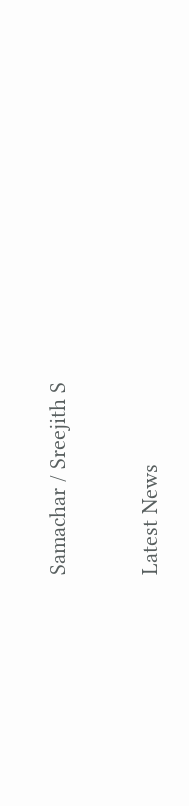Samachar / Sreejith S


Latest News